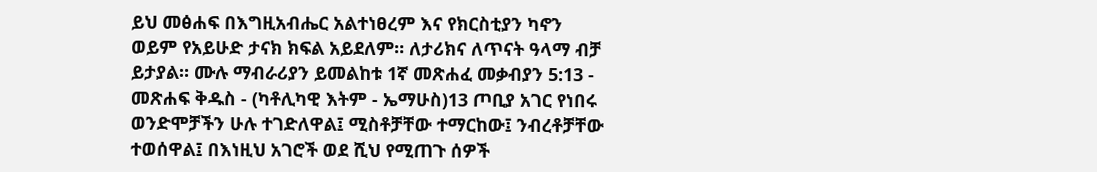ይህ መፅሐፍ በእግዚአብሔር አልተነፀረም እና የክርስቲያን ካኖን ወይም የአይሁድ ታናክ ክፍል አይደለም። ለታሪክና ለጥናት ዓላማ ብቻ ይታያል። ሙሉ ማብራሪያን ይመልከቱ 1ኛ መጽሐፈ መቃብያን 5:13 - መጽሐፍ ቅዱስ - (ካቶሊካዊ እትም - ኤማሁስ)13 ጦቢያ አገር የነበሩ ወንድሞቻችን ሁሉ ተገድለዋል፤ ሚስቶቻቸው ተማርከው፤ ንብረቶቻቸው ተወሰዋል፤ በእነዚህ አገሮች ወደ ሺህ የሚጠጉ ሰዎች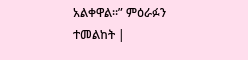አልቀዋል።” ምዕራፉን ተመልከት |